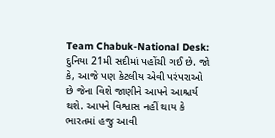Team Chabuk-National Desk: દુનિયા 21મી સદીમાં પહોંચી ગઈ છે. જો કે, આજે પણ કેટલીય એવી પરંપરાઓ છે જેના વિશે જાણીને આપને આશ્ચર્ય થશે. આપને વિશ્વાસ નહીં થાય કે ભારતમાં હજુ આવી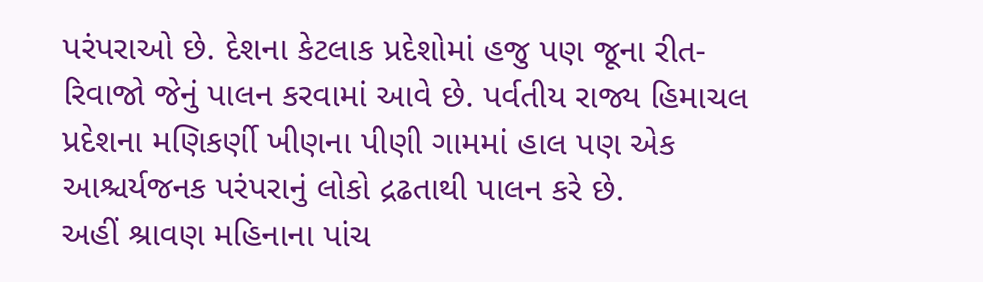પરંપરાઓ છે. દેશના કેટલાક પ્રદેશોમાં હજુ પણ જૂના રીત-રિવાજો જેનું પાલન કરવામાં આવે છે. પર્વતીય રાજ્ય હિમાચલ પ્રદેશના મણિકર્ણી ખીણના પીણી ગામમાં હાલ પણ એક આશ્ચર્યજનક પરંપરાનું લોકો દ્રઢતાથી પાલન કરે છે.
અહીં શ્રાવણ મહિનાના પાંચ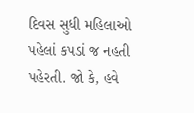દિવસ સુધી મહિલાઓ પહેલાં કપડાં જ નહતી પહેરતી. જો કે, હવે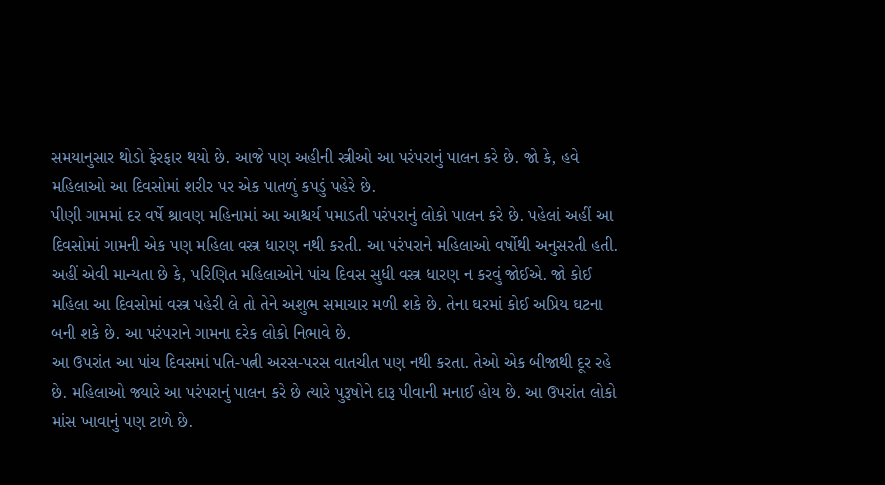સમયાનુસાર થોડો ફેરફાર થયો છે. આજે પણ અહીની સ્ત્રીઓ આ પરંપરાનું પાલન કરે છે. જો કે, હવે મહિલાઓ આ દિવસોમાં શરીર પર એક પાતળું કપડું પહેરે છે.
પીણી ગામમાં દર વર્ષે શ્રાવણ મહિનામાં આ આશ્ચર્ય પમાડતી પરંપરાનું લોકો પાલન કરે છે. પહેલાં અહીં આ દિવસોમાં ગામની એક પણ મહિલા વસ્ત્ર ધારણ નથી કરતી. આ પરંપરાને મહિલાઓ વર્ષોથી અનુસરતી હતી. અહીં એવી માન્યતા છે કે, પરિણિત મહિલાઓને પાંચ દિવસ સુધી વસ્ત્ર ધારણ ન કરવું જોઈએ. જો કોઈ મહિલા આ દિવસોમાં વસ્ત્ર પહેરી લે તો તેને અશુભ સમાચાર મળી શકે છે. તેના ઘરમાં કોઈ અપ્રિય ઘટના બની શકે છે. આ પરંપરાને ગામના દરેક લોકો નિભાવે છે.
આ ઉપરાંત આ પાંચ દિવસમાં પતિ-પત્ની અરસ-પરસ વાતચીત પણ નથી કરતા. તેઓ એક બીજાથી દૂર રહે છે. મહિલાઓ જ્યારે આ પરંપરાનું પાલન કરે છે ત્યારે પુરૂષોને દારૂ પીવાની મનાઈ હોય છે. આ ઉપરાંત લોકો માંસ ખાવાનું પણ ટાળે છે.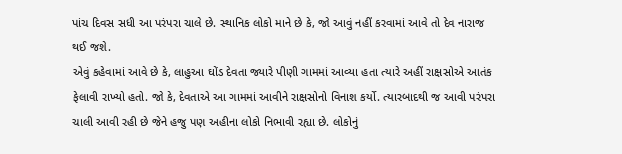પાંચ દિવસ સધી આ પરંપરા ચાલે છે. સ્થાનિક લોકો માને છે કે, જો આવું નહીં કરવામાં આવે તો દેવ નારાજ થઈ જશે.
એવું કહેવામાં આવે છે કે, લાહુઆ ઘોંડ દેવતા જ્યારે પીણી ગામમાં આવ્યા હતા ત્યારે અહીં રાક્ષસોએ આતંક ફેલાવી રાખ્યો હતો. જો કે, દેવતાએ આ ગામમાં આવીને રાક્ષસોનો વિનાશ કર્યો. ત્યારબાદથી જ આવી પરંપરા ચાલી આવી રહી છે જેને હજુ પણ અહીના લોકો નિભાવી રહ્યા છે. લોકોનું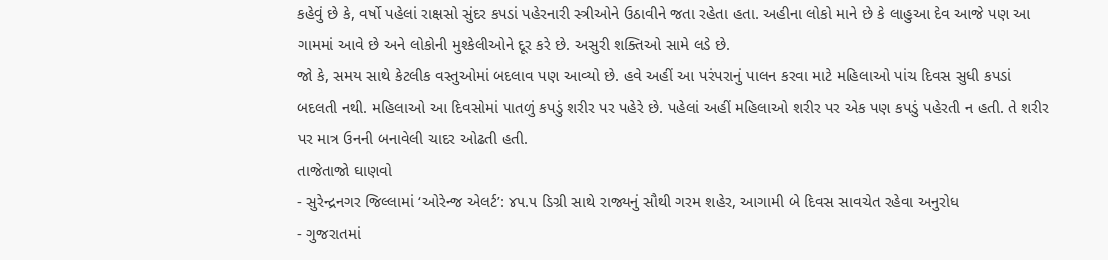કહેવું છે કે, વર્ષો પહેલાં રાક્ષસો સુંદર કપડાં પહેરનારી સ્ત્રીઓને ઉઠાવીને જતા રહેતા હતા. અહીના લોકો માને છે કે લાહુઆ દેવ આજે પણ આ ગામમાં આવે છે અને લોકોની મુશ્કેલીઓને દૂર કરે છે. અસુરી શક્તિઓ સામે લડે છે.
જો કે, સમય સાથે કેટલીક વસ્તુઓમાં બદલાવ પણ આવ્યો છે. હવે અહીં આ પરંપરાનું પાલન કરવા માટે મહિલાઓ પાંચ દિવસ સુધી કપડાં બદલતી નથી. મહિલાઓ આ દિવસોમાં પાતળું કપડું શરીર પર પહેરે છે. પહેલાં અહીં મહિલાઓ શરીર પર એક પણ કપડું પહેરતી ન હતી. તે શરીર પર માત્ર ઉનની બનાવેલી ચાદર ઓઢતી હતી.
તાજેતાજો ઘાણવો
- સુરેન્દ્રનગર જિલ્લામાં ‘ઓરેન્જ એલર્ટ’: ૪૫.૫ ડિગ્રી સાથે રાજ્યનું સૌથી ગરમ શહેર, આગામી બે દિવસ સાવચેત રહેવા અનુરોધ
- ગુજરાતમાં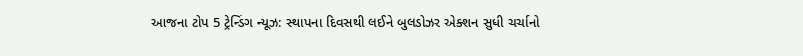આજના ટોપ 5 ટ્રેન્ડિંગ ન્યૂઝ: સ્થાપના દિવસથી લઈને બુલડોઝર એક્શન સુધી ચર્ચાનો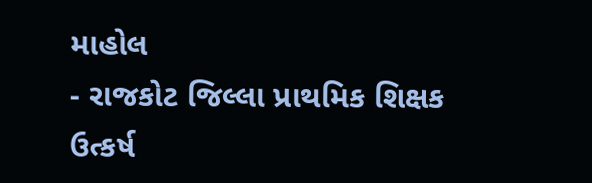માહોલ
- રાજકોટ જિલ્લા પ્રાથમિક શિક્ષક ઉત્કર્ષ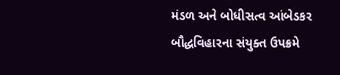મંડળ અને બોધીસત્વ આંબેડકર બૌદ્ધવિહારના સંયુક્ત ઉપક્રમે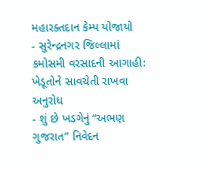મહારક્તદાન કેમ્પ યોજાયો
- સુરેન્દ્રનગર જિલ્લામાં કમોસમી વરસાદની આગાહી: ખેડૂતોને સાવચેતી રાખવા અનુરોધ
- શું છે ખડગેનું “અભણ ગુજરાત” નિવેદન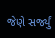જેણે સર્જ્યું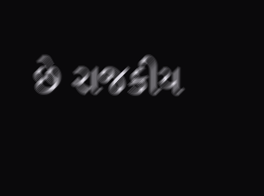છે રાજકીય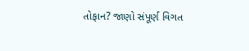તોફાન? જાણો સંપૂર્ણ વિગત